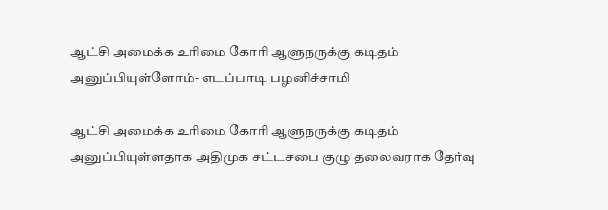ஆட்சி அமைக்க உரிமை கோரி ஆளுநருக்கு கடிதம் அனுப்பியுள்ளோம்- எடப்பாடி பழனிச்சாமி

ஆட்சி அமைக்க உரிமை கோரி ஆளுநருக்கு கடிதம் அனுப்பியுள்ளதாக அதிமுக சட்டசபை குழு தலைவராக தேர்வு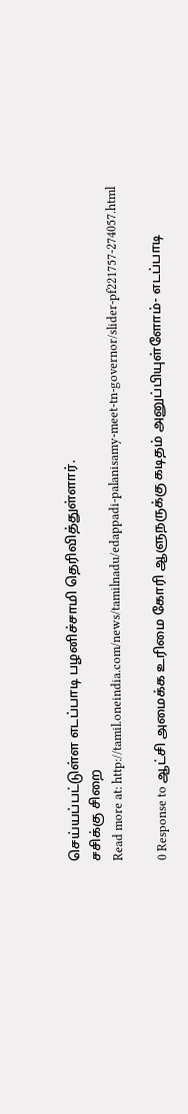செய்யப்பட்டுள்ள எடப்பாடி பழனிச்சாமி தெரிவித்துள்ளார்.
சசிக்கு சிறை
Read more at: http://tamil.oneindia.com/news/tamilnadu/edappadi-palanisamy-meet-tn-governor/slider-pf221757-274057.html

0 Response to ஆட்சி அமைக்க உரிமை கோரி ஆளுநருக்கு கடிதம் அனுப்பியுள்ளோம்- எடப்பாடி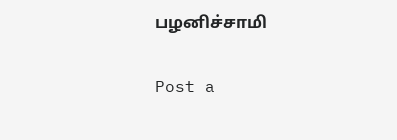பழனிச்சாமி

Post a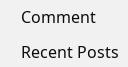Comment

Recent Posts